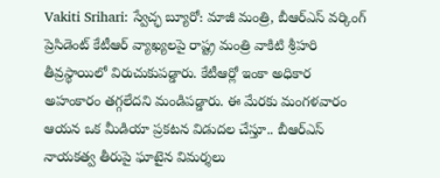Vakiti Srihari: స్వేచ్ఛ బ్యూరో: మాజీ మంత్రి, బీఆర్ఎస్ వర్కింగ్ ప్రెసిడెంట్ కేటీఆర్ వ్యాఖ్యలపై రాష్ట్ర మంత్రి వాకిటి శ్రీహరి తీవ్రస్థాయిలో విరుచుకుపడ్డారు. కేటీఆర్లో ఇంకా అధికార అహంకారం తగ్గలేదని మండిపడ్డారు. ఈ మేరకు మంగళవారం ఆయన ఒక మీడియా ప్రకటన విడుదల చేస్తూ.. బీఆర్ఎస్ నాయకత్వ తీరుపై ఘాటైన విమర్శలు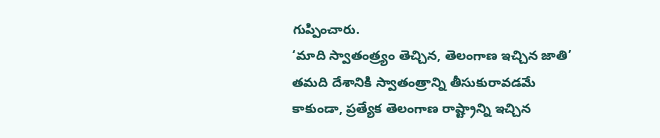గుప్పించారు.
‘మాది స్వాతంత్ర్యం తెచ్చిన, తెలంగాణ ఇచ్చిన జాతి’
తమది దేశానికి స్వాతంత్రాన్ని తీసుకురావడమే కాకుండా, ప్రత్యేక తెలంగాణ రాష్ట్రాన్ని ఇచ్చిన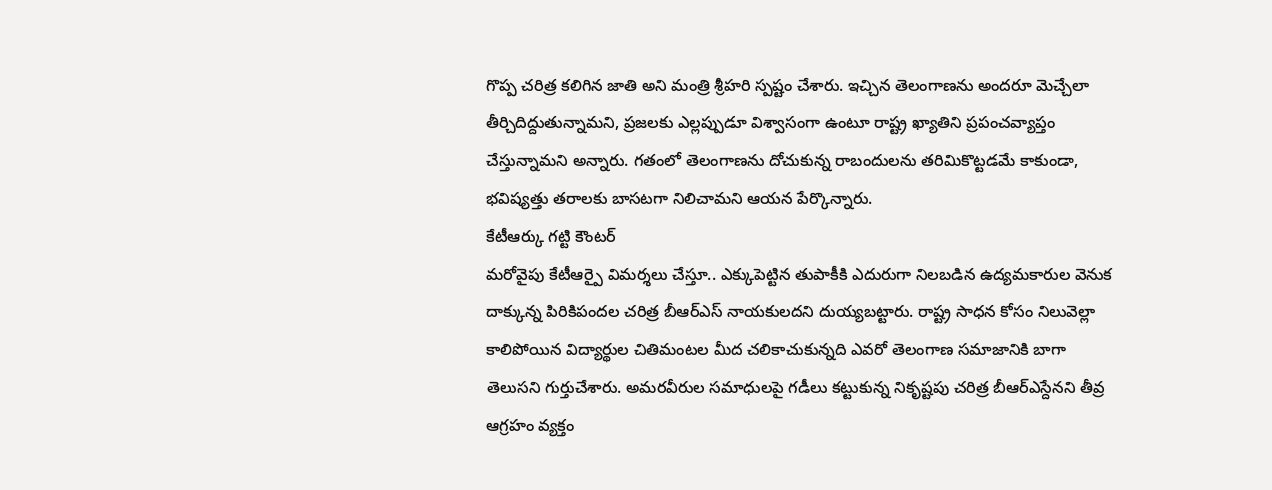గొప్ప చరిత్ర కలిగిన జాతి అని మంత్రి శ్రీహరి స్పష్టం చేశారు. ఇచ్చిన తెలంగాణను అందరూ మెచ్చేలా తీర్చిదిద్దుతున్నామని, ప్రజలకు ఎల్లప్పుడూ విశ్వాసంగా ఉంటూ రాష్ట్ర ఖ్యాతిని ప్రపంచవ్యాప్తం చేస్తున్నామని అన్నారు. గతంలో తెలంగాణను దోచుకున్న రాబందులను తరిమికొట్టడమే కాకుండా, భవిష్యత్తు తరాలకు బాసటగా నిలిచామని ఆయన పేర్కొన్నారు.
కేటీఆర్కు గట్టి కౌంటర్
మరోవైపు కేటీఆర్పై విమర్శలు చేస్తూ.. ఎక్కుపెట్టిన తుపాకీకి ఎదురుగా నిలబడిన ఉద్యమకారుల వెనుక దాక్కున్న పిరికిపందల చరిత్ర బీఆర్ఎస్ నాయకులదని దుయ్యబట్టారు. రాష్ట్ర సాధన కోసం నిలువెల్లా కాలిపోయిన విద్యార్థుల చితిమంటల మీద చలికాచుకున్నది ఎవరో తెలంగాణ సమాజానికి బాగా తెలుసని గుర్తుచేశారు. అమరవీరుల సమాధులపై గడీలు కట్టుకున్న నికృష్టపు చరిత్ర బీఆర్ఎస్దేనని తీవ్ర ఆగ్రహం వ్యక్తం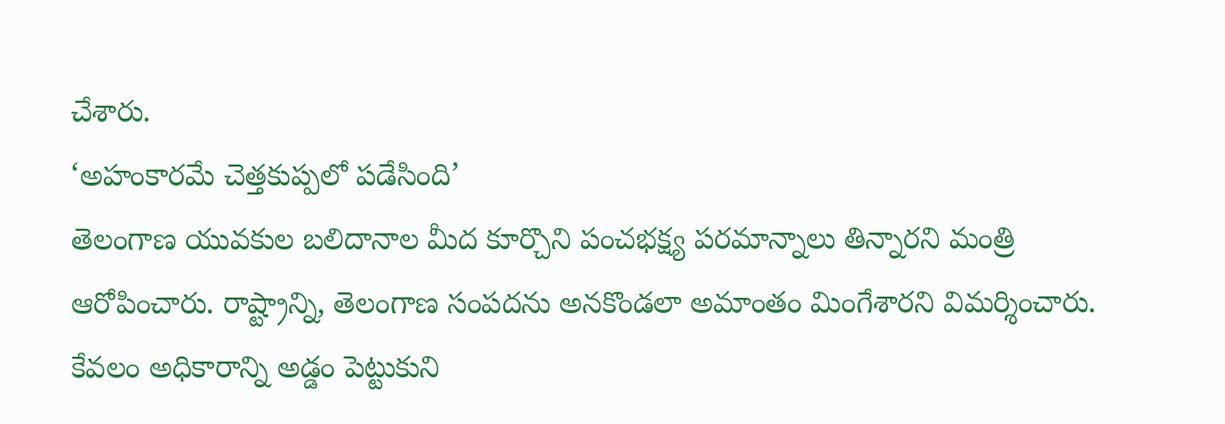చేశారు.
‘అహంకారమే చెత్తకుప్పలో పడేసింది’
తెలంగాణ యువకుల బలిదానాల మీద కూర్చొని పంచభక్ష్య పరమాన్నాలు తిన్నారని మంత్రి ఆరోపించారు. రాష్ట్రాన్ని, తెలంగాణ సంపదను అనకొండలా అమాంతం మింగేశారని విమర్శించారు. కేవలం అధికారాన్ని అడ్డం పెట్టుకుని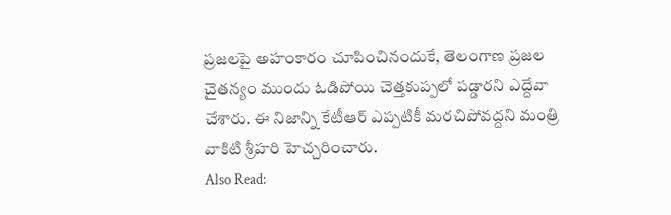ప్రజలపై అహంకారం చూపించినందుకే, తెలంగాణ ప్రజల చైతన్యం ముందు ఓడిపోయి చెత్తకుప్పలో పడ్డారని ఎద్దేవా చేశారు. ఈ నిజాన్ని కేటీఆర్ ఎప్పటికీ మరచిపోవద్దని మంత్రి వాకిటి శ్రీహరి హెచ్చరించారు.
Also Read: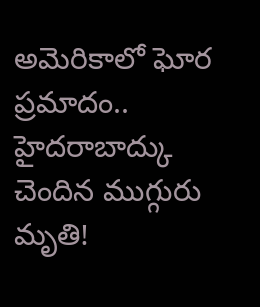అమెరికాలో ఘోర ప్రమాదం.. హైదరాబాద్కు చెందిన ముగ్గురు మృతి!